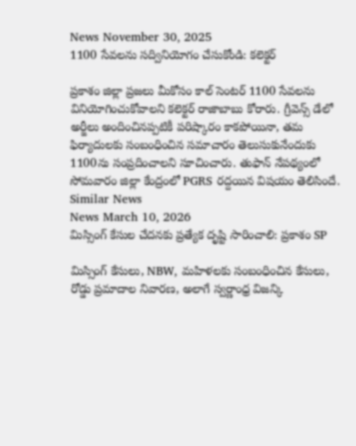News November 30, 2025
1100 సేవలను సద్వినియోగం చేసుకోండి: కలెక్టర్

ప్రకాశం జిల్లా ప్రజలు మీకోసం కాల్ సెంటర్ 1100 సేవలను వినియోగించుకోవాలని కలెక్టర్ రాజాబాబు కోరారు. గ్రీవెన్స్ డేలో అర్జీలు అందించినప్పటికీ పరిష్కారం కాకపోయినా, తమ ఫిర్యాదులకు సంబంధించిన సమాచారం తెలుసుకునేందుకు 1100ను సంప్రదించాలని సూచించారు. తుఫాన్ నేపథ్యంలో సోమవారం జిల్లా కేంద్రంలో PGRS రద్దయిన విషయం తెలిసిందే.
Similar News
News March 10, 2026
మిస్సింగ్ కేసుల చేదనకు ప్రత్యేక దృష్టి సారించాలి: ప్రకాశం SP

మిస్సింగ్ కేసులు, NBW, మహిళలకు సంబంధించిన కేసులు, రోడ్డు ప్రమాదాల నివారణ, అలాగే స్వర్ణాంధ్ర విజన్కి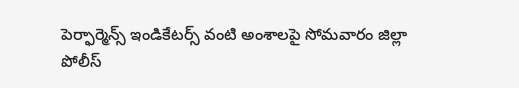పెర్ఫార్మెన్స్ ఇండికేటర్స్ వంటి అంశాలపై సోమవారం జిల్లా పోలీస్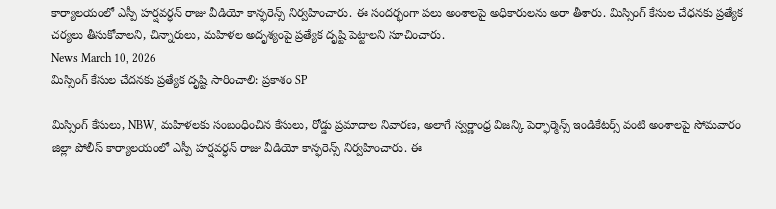కార్యాలయంలో ఎస్పీ హర్షవర్ధన్ రాజు వీడియో కాన్ఫరెన్స్ నిర్వహించారు. ఈ సందర్భంగా పలు అంశాలపై అధికారులను అరా తీశారు. మిస్సింగ్ కేసుల చేధనకు ప్రత్యేక చర్యలు తీసుకోవాలని, చిన్నారులు, మహిళల అదృశ్యంపై ప్రత్యేక దృష్టి పెట్టాలని సూచించారు.
News March 10, 2026
మిస్సింగ్ కేసుల చేదనకు ప్రత్యేక దృష్టి సారించాలి: ప్రకాశం SP

మిస్సింగ్ కేసులు, NBW, మహిళలకు సంబంధించిన కేసులు, రోడ్డు ప్రమాదాల నివారణ, అలాగే స్వర్ణాంధ్ర విజన్కి పెర్ఫార్మెన్స్ ఇండికేటర్స్ వంటి అంశాలపై సోమవారం జిల్లా పోలీస్ కార్యాలయంలో ఎస్పీ హర్షవర్ధన్ రాజు వీడియో కాన్ఫరెన్స్ నిర్వహించారు. ఈ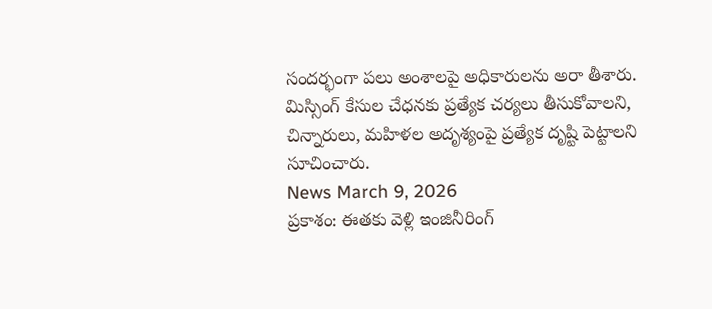సందర్భంగా పలు అంశాలపై అధికారులను అరా తీశారు. మిస్సింగ్ కేసుల చేధనకు ప్రత్యేక చర్యలు తీసుకోవాలని, చిన్నారులు, మహిళల అదృశ్యంపై ప్రత్యేక దృష్టి పెట్టాలని సూచించారు.
News March 9, 2026
ప్రకాశం: ఈతకు వెళ్లి ఇంజినీరింగ్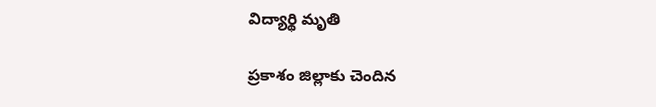విద్యార్థి మృతి

ప్రకాశం జిల్లాకు చెందిన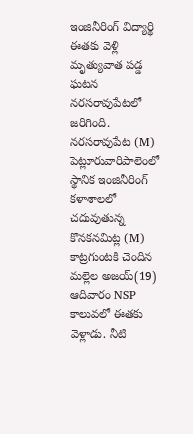ఇంజినీరింగ్ విద్యార్థి ఈతకు వెళ్లి మృత్యువాత పడ్డ ఘటన నరసరావుపేటలో జరిగింది. నరసరావుపేట (M) పెట్లూరువారిపాలెంలో స్థానిక ఇంజినీరింగ్ కళాశాలలో చదువుతున్న కొనకనమిట్ల (M) కాట్రగుంటకి చెందిన మల్లెల అజయ్(19) ఆదివారం NSP కాలువలో ఈతకు వెళ్లాడు. నీటి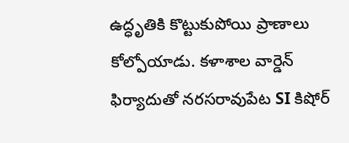ఉద్ధృతికి కొట్టుకుపోయి ప్రాణాలు కోల్పోయాడు. కళాశాల వార్డెన్ ఫిర్యాదుతో నరసరావుపేట SI కిషోర్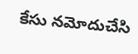కేసు నమోదుచేసి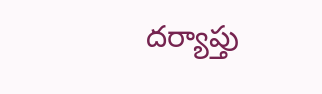దర్యాప్తు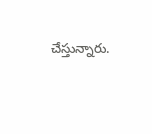చేస్తున్నారు.